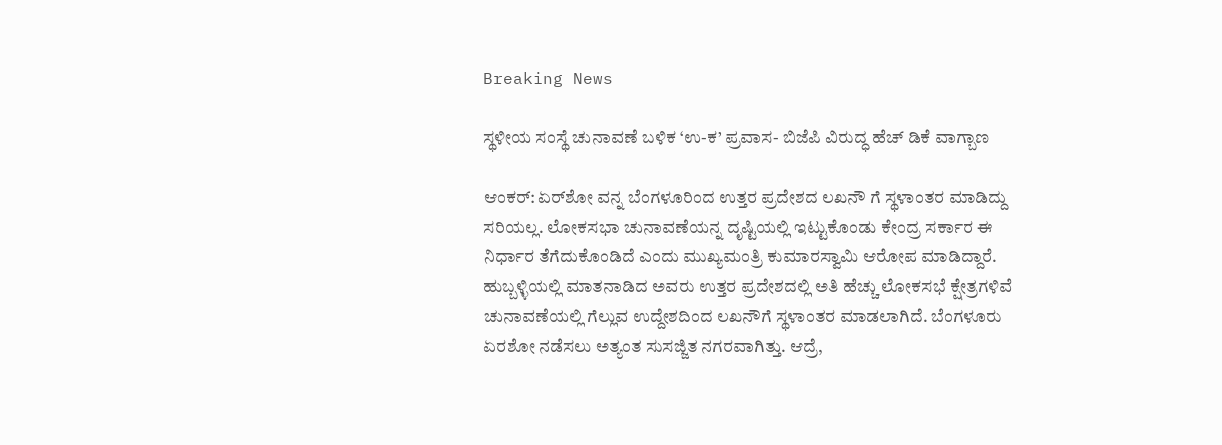Breaking News

ಸ್ಥಳೀಯ ಸಂಸ್ಥೆ ಚುನಾವಣೆ ಬಳಿಕ ‘ಉ-ಕ’ ಪ್ರವಾಸ- ಬಿಜೆಪಿ ವಿರುದ್ಧ ಹೆಚ್ ಡಿಕೆ ವಾಗ್ಬಾಣ

ಆಂಕರ್: ಏರ್‌ಶೋ ವನ್ನ ಬೆಂಗಳೂರಿಂದ ಉತ್ತರ ಪ್ರದೇಶದ ಲಖನೌ ಗೆ ಸ್ಥಳಾಂತರ ಮಾಡಿದ್ದು ಸರಿಯಲ್ಲ. ಲೋಕಸಭಾ ಚುನಾವಣೆಯನ್ನ ದೃಷ್ಟಿಯಲ್ಲಿ ಇಟ್ಟುಕೊಂಡು‌ ಕೇಂದ್ರ ಸರ್ಕಾರ ಈ ನಿರ್ಧಾರ ತೆಗೆದುಕೊಂಡಿದೆ ಎಂದು ಮುಖ್ಯಮಂತ್ರಿ ಕುಮಾರಸ್ವಾಮಿ ಆರೋಪ ಮಾಡಿದ್ದಾರೆ. ಹುಬ್ಬಳ್ಳಿಯಲ್ಲಿ ಮಾತನಾಡಿದ ಅವರು ಉತ್ತರ ಪ್ರದೇಶದಲ್ಲಿ ಅತಿ ಹೆಚ್ಚು ಲೋಕಸಭೆ ಕ್ಷೇತ್ರಗಳಿವೆ ಚುನಾವಣೆಯಲ್ಲಿ ಗೆಲ್ಲುವ ಉದ್ದೇಶದಿಂದ ಲಖನೌಗೆ ಸ್ಥಳಾಂತರ ಮಾಡಲಾಗಿದೆ. ಬೆಂಗಳೂರು ಏರಶೋ ನಡೆಸಲು ಅತ್ಯಂತ ಸುಸಜ್ಜಿತ ನಗರವಾಗಿತ್ತು. ಆದ್ರೆ,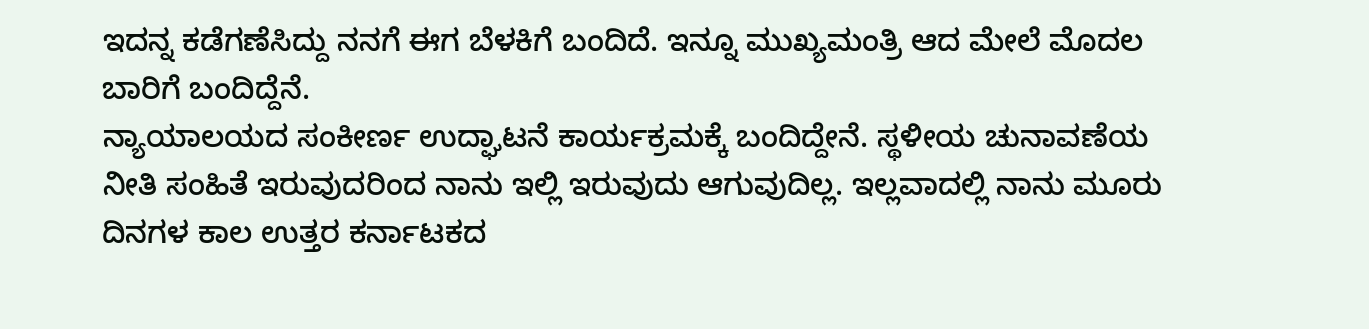ಇದನ್ನ ಕಡೆಗಣೆಸಿದ್ದು ನನಗೆ ಈಗ ಬೆಳಕಿಗೆ ಬಂದಿದೆ. ಇನ್ನೂ ಮುಖ್ಯಮಂತ್ರಿ ಆದ ಮೇಲೆ ಮೊದಲ ಬಾರಿಗೆ ಬಂದಿದ್ದೆನೆ.
ನ್ಯಾಯಾಲಯದ ಸಂಕೀರ್ಣ ಉದ್ಘಾಟನೆ ಕಾರ್ಯಕ್ರಮಕ್ಕೆ ಬಂದಿದ್ದೇನೆ. ಸ್ಥಳೀಯ ಚುನಾವಣೆಯ ನೀತಿ ಸಂಹಿತೆ ಇರುವುದರಿಂದ ನಾನು ಇಲ್ಲಿ ಇರುವುದು ಆಗುವುದಿಲ್ಲ. ಇಲ್ಲವಾದಲ್ಲಿ ನಾನು ಮೂರು ದಿನಗಳ ಕಾಲ ಉತ್ತರ ಕರ್ನಾಟಕದ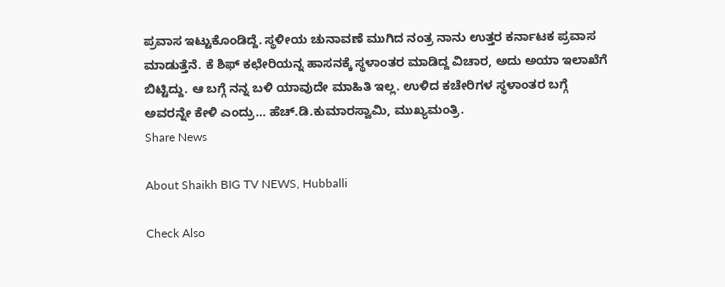ಪ್ರವಾಸ ಇಟ್ಟುಕೊಂಡಿದ್ದೆ. ಸ್ಥಳೀಯ ಚುನಾವಣೆ ಮುಗಿದ ನಂತ್ರ ನಾನು ಉತ್ತರ ಕರ್ನಾಟಕ ಪ್ರವಾಸ ಮಾಡುತ್ತೆನೆ. ಕೆ ಶಿಫ್ ಕಛೇರಿಯನ್ನ ಹಾಸನಕ್ಕೆ ಸ್ಥಳಾಂತರ ಮಾಡಿದ್ದ ವಿಚಾರ, ಅದು ಅಯಾ ಇಲಾಖೆಗೆ ಬಿಟ್ಟಿದ್ದು. ಆ ಬಗ್ಗೆ ನನ್ನ ಬಳಿ ಯಾವುದೇ ಮಾಹಿತಿ ಇಲ್ಲ. ಉಳಿದ ಕಚೇರಿಗಳ ಸ್ಥಳಾಂತರ ಬಗ್ಗೆ ಅವರನ್ನೇ ಕೇಳಿ ಎಂದ್ರು… ಹೆಚ್‌.ಡಿ.ಕುಮಾರಸ್ವಾಮಿ, ಮುಖ್ಯಮಂತ್ರಿ.
Share News

About Shaikh BIG TV NEWS, Hubballi

Check Also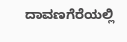ದಾವಣಗೆರೆಯಲ್ಲಿ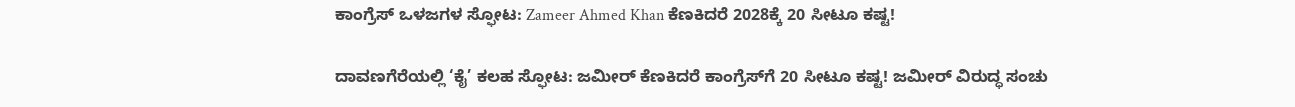ಕಾಂಗ್ರೆಸ್ ಒಳಜಗಳ ಸ್ಫೋಟ: Zameer Ahmed Khan ಕೆಣಕಿದರೆ 2028ಕ್ಕೆ 20 ಸೀಟೂ ಕಷ್ಟ!

ದಾವಣಗೆರೆಯಲ್ಲಿ ‘ಕೈ’ ಕಲಹ ಸ್ಫೋಟ: ಜಮೀರ್ ಕೆಣಕಿದರೆ ಕಾಂಗ್ರೆಸ್‌ಗೆ 20 ಸೀಟೂ ಕಷ್ಟ! ಜಮೀರ್ ವಿರುದ್ಧ ಸಂಚು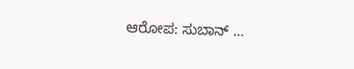ಆರೋಪ: ಸುಬಾನ್ …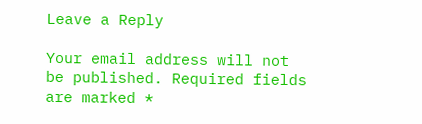Leave a Reply

Your email address will not be published. Required fields are marked *